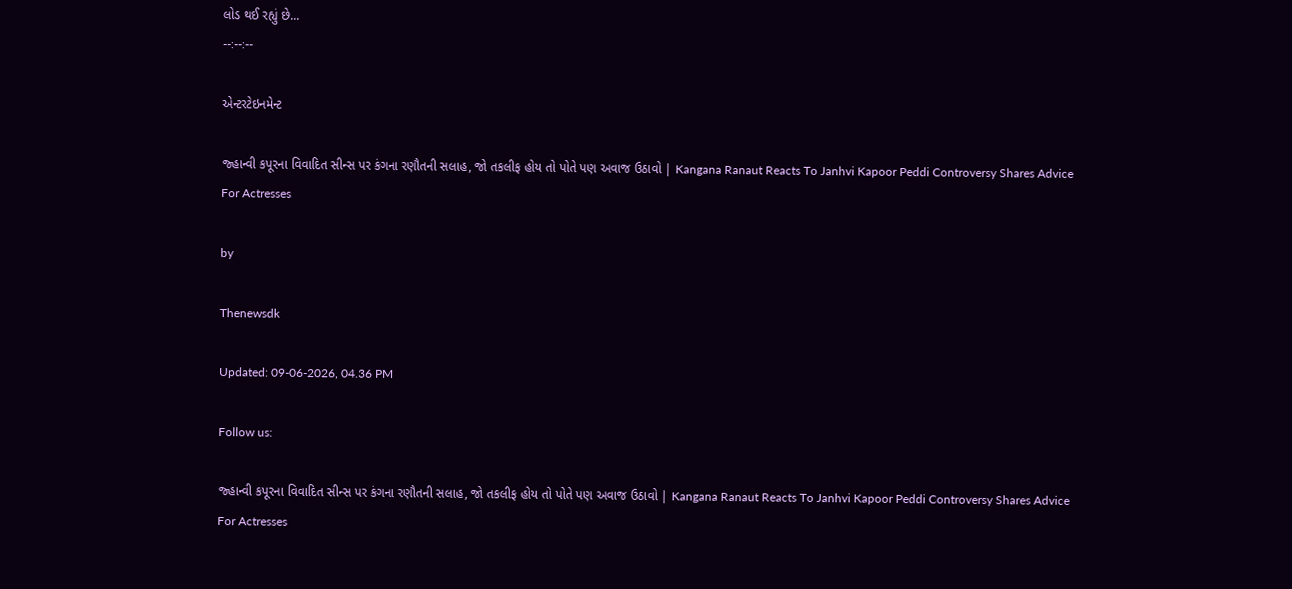લોડ થઈ રહ્યું છે...
--:--:--

એન્ટરટેઇનમેન્ટ

જ્હાન્વી કપૂરના વિવાદિત સીન્સ પર કંગના રણૌતની સલાહ, જો તકલીફ હોય તો પોતે પણ અવાજ ઉઠાવો | Kangana Ranaut Reacts To Janhvi Kapoor Peddi Controversy Shares Advice For Actresses

by

Thenewsdk

Updated: 09-06-2026, 04.36 PM

Follow us:

જ્હાન્વી કપૂરના વિવાદિત સીન્સ પર કંગના રણૌતની સલાહ, જો તકલીફ હોય તો પોતે પણ અવાજ ઉઠાવો | Kangana Ranaut Reacts To Janhvi Kapoor Peddi Controversy Shares Advice For Actresses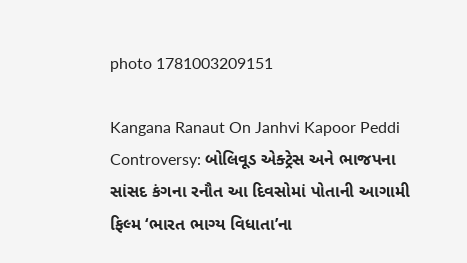photo 1781003209151

Kangana Ranaut On Janhvi Kapoor Peddi Controversy: બોલિવૂડ એક્ટ્રેસ અને ભાજપના સાંસદ કંગના રનૌત આ દિવસોમાં પોતાની આગામી ફિલ્મ ‘ભારત ભાગ્ય વિધાતા’ના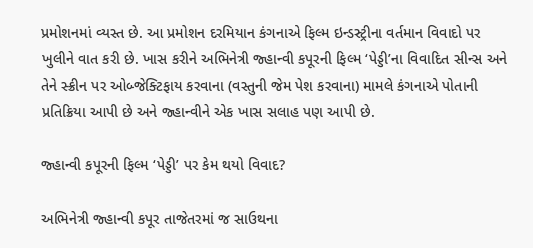પ્રમોશનમાં વ્યસ્ત છે. આ પ્રમોશન દરમિયાન કંગનાએ ફિલ્મ ઇન્ડસ્ટ્રીના વર્તમાન વિવાદો પર ખુલીને વાત કરી છે. ખાસ કરીને અભિનેત્રી જ્હાન્વી કપૂરની ફિલ્મ ‘પેડ્ડી’ના વિવાદિત સીન્સ અને તેને સ્ક્રીન પર ઓબ્જેક્ટિફાય કરવાના (વસ્તુની જેમ પેશ કરવાના) મામલે કંગનાએ પોતાની પ્રતિક્રિયા આપી છે અને જ્હાન્વીને એક ખાસ સલાહ પણ આપી છે.

જ્હાન્વી કપૂરની ફિલ્મ ‘પેડ્ડી’ પર કેમ થયો વિવાદ?

અભિનેત્રી જ્હાન્વી કપૂર તાજેતરમાં જ સાઉથના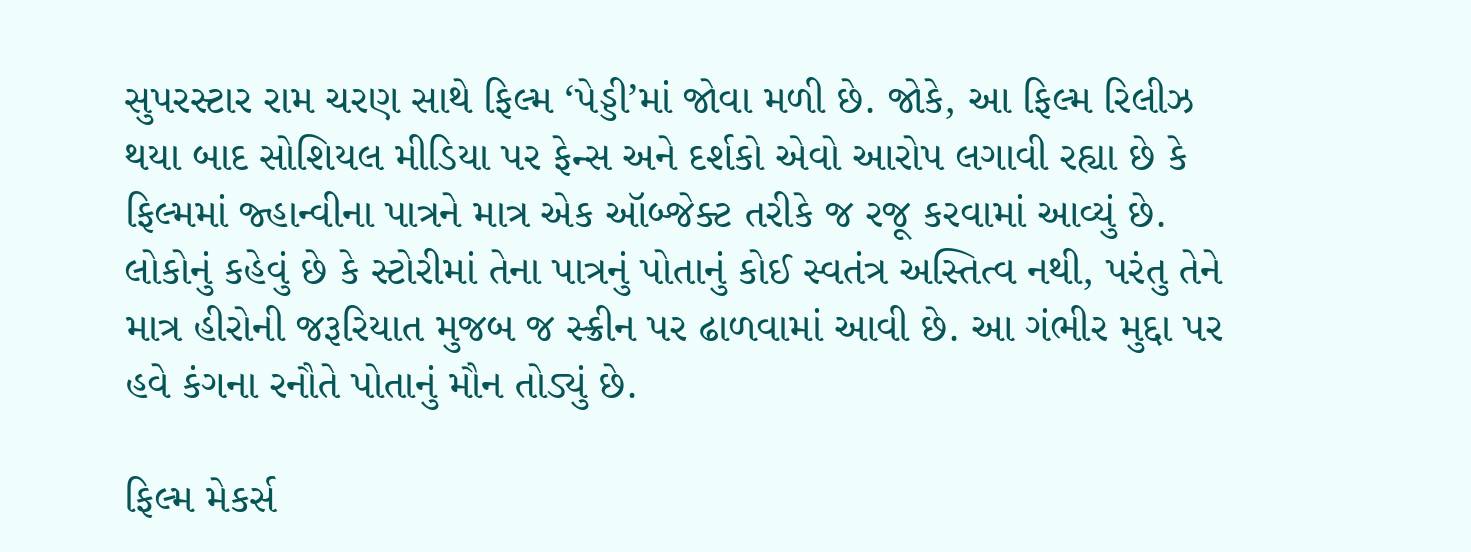સુપરસ્ટાર રામ ચરણ સાથે ફિલ્મ ‘પેડ્ડી’માં જોવા મળી છે. જોકે, આ ફિલ્મ રિલીઝ થયા બાદ સોશિયલ મીડિયા પર ફેન્સ અને દર્શકો એવો આરોપ લગાવી રહ્યા છે કે ફિલ્મમાં જ્હાન્વીના પાત્રને માત્ર એક ઑબ્જેક્ટ તરીકે જ રજૂ કરવામાં આવ્યું છે. લોકોનું કહેવું છે કે સ્ટોરીમાં તેના પાત્રનું પોતાનું કોઈ સ્વતંત્ર અસ્તિત્વ નથી, પરંતુ તેને માત્ર હીરોની જરૂરિયાત મુજબ જ સ્ક્રીન પર ઢાળવામાં આવી છે. આ ગંભીર મુદ્દા પર હવે કંગના રનૌતે પોતાનું મૌન તોડ્યું છે.

ફિલ્મ મેકર્સ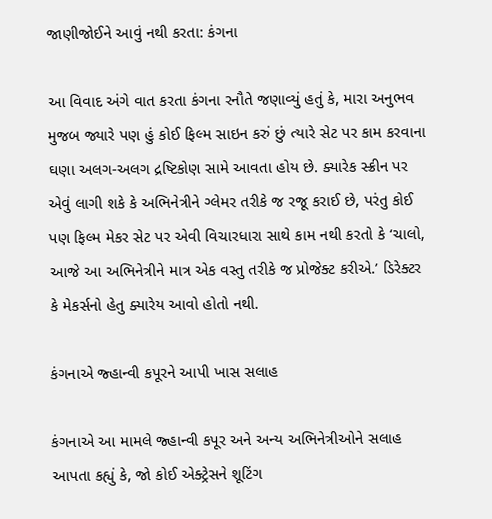જાણીજોઈને આવું નથી કરતા: કંગના

આ વિવાદ અંગે વાત કરતા કંગના રનૌતે જણાવ્યું હતું કે, મારા અનુભવ મુજબ જ્યારે પણ હું કોઈ ફિલ્મ સાઇન કરું છું ત્યારે સેટ પર કામ કરવાના ઘણા અલગ-અલગ દ્રષ્ટિકોણ સામે આવતા હોય છે. ક્યારેક સ્ક્રીન પર એવું લાગી શકે કે અભિનેત્રીને ગ્લેમર તરીકે જ રજૂ કરાઈ છે, પરંતુ કોઈ પણ ફિલ્મ મેકર સેટ પર એવી વિચારધારા સાથે કામ નથી કરતો કે ‘ચાલો, આજે આ અભિનેત્રીને માત્ર એક વસ્તુ તરીકે જ પ્રોજેક્ટ કરીએ.’ ડિરેક્ટર કે મેકર્સનો હેતુ ક્યારેય આવો હોતો નથી.

કંગનાએ જ્હાન્વી કપૂરને આપી ખાસ સલાહ

કંગનાએ આ મામલે જ્હાન્વી કપૂર અને અન્ય અભિનેત્રીઓને સલાહ આપતા કહ્યું કે, જો કોઈ એક્ટ્રેસને શૂટિંગ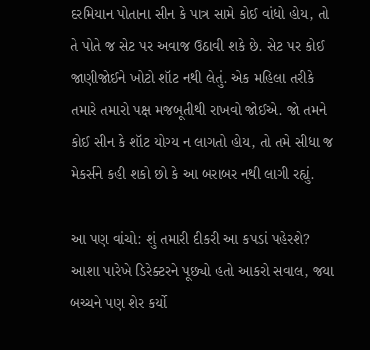દરમિયાન પોતાના સીન કે પાત્ર સામે કોઈ વાંધો હોય, તો તે પોતે જ સેટ પર અવાજ ઉઠાવી શકે છે. સેટ પર કોઈ જાણીજોઈને ખોટો શૉટ નથી લેતું. એક મહિલા તરીકે તમારે તમારો પક્ષ મજબૂતીથી રાખવો જોઈએ. જો તમને કોઈ સીન કે શૉટ યોગ્ય ન લાગતો હોય, તો તમે સીધા જ મેકર્સને કહી શકો છો કે આ બરાબર નથી લાગી રહ્યું.

આ પણ વાંચો: શું તમારી દીકરી આ કપડાં પહેરશે? આશા પારેખે ડિરેક્ટરને પૂછ્યો હતો આકરો સવાલ, જયા બચ્ચને પણ શેર કર્યો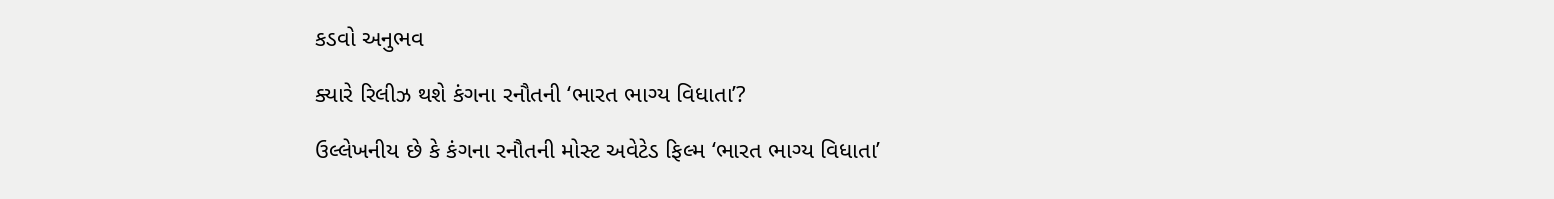કડવો અનુભવ

ક્યારે રિલીઝ થશે કંગના રનૌતની ‘ભારત ભાગ્ય વિધાતા’?

ઉલ્લેખનીય છે કે કંગના રનૌતની મોસ્ટ અવેટેડ ફિલ્મ ‘ભારત ભાગ્ય વિધાતા’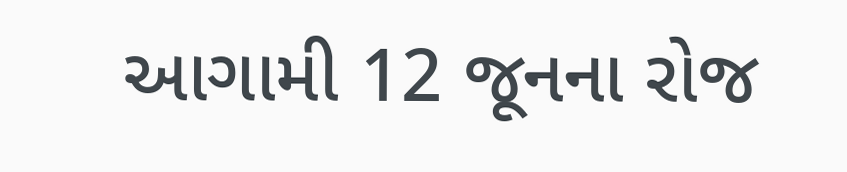આગામી 12 જૂનના રોજ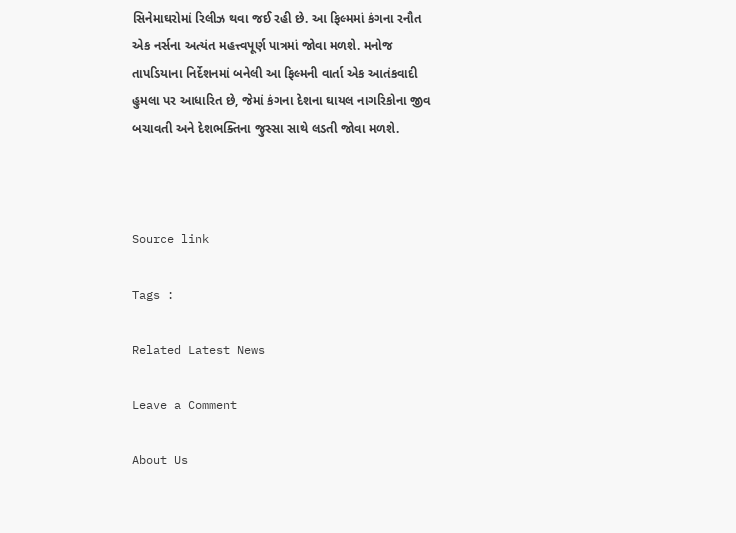સિનેમાઘરોમાં રિલીઝ થવા જઈ રહી છે. આ ફિલ્મમાં કંગના રનૌત એક નર્સના અત્યંત મહત્ત્વપૂર્ણ પાત્રમાં જોવા મળશે. મનોજ તાપડિયાના નિર્દેશનમાં બનેલી આ ફિલ્મની વાર્તા એક આતંકવાદી હુમલા પર આધારિત છે, જેમાં કંગના દેશના ઘાયલ નાગરિકોના જીવ બચાવતી અને દેશભક્તિના જુસ્સા સાથે લડતી જોવા મળશે.



Source link

Tags :

Related Latest News

Leave a Comment

About Us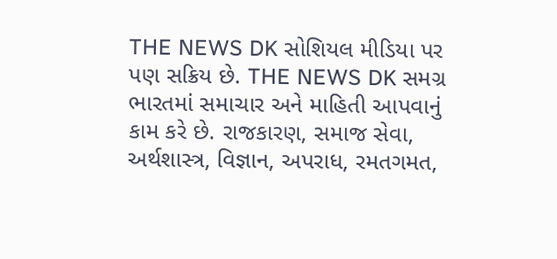THE NEWS DK સોશિયલ મીડિયા પર પણ સક્રિય છે. THE NEWS DK સમગ્ર ભારતમાં સમાચાર અને માહિતી આપવાનું કામ કરે છે. રાજકારણ, સમાજ સેવા, અર્થશાસ્ત્ર, વિજ્ઞાન, અપરાધ, રમતગમત,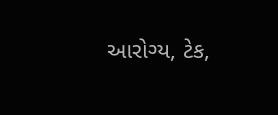આરોગ્ય, ટેક,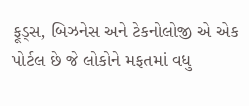ફૂડ્સ, બિઝનેસ અને ટેકનોલોજી એ એક પોર્ટલ છે જે લોકોને મફતમાં વધુ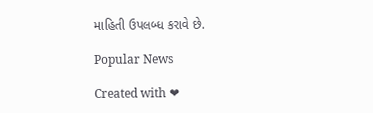માહિતી ઉપલબ્ધ કરાવે છે.

Popular News

Created with ❤